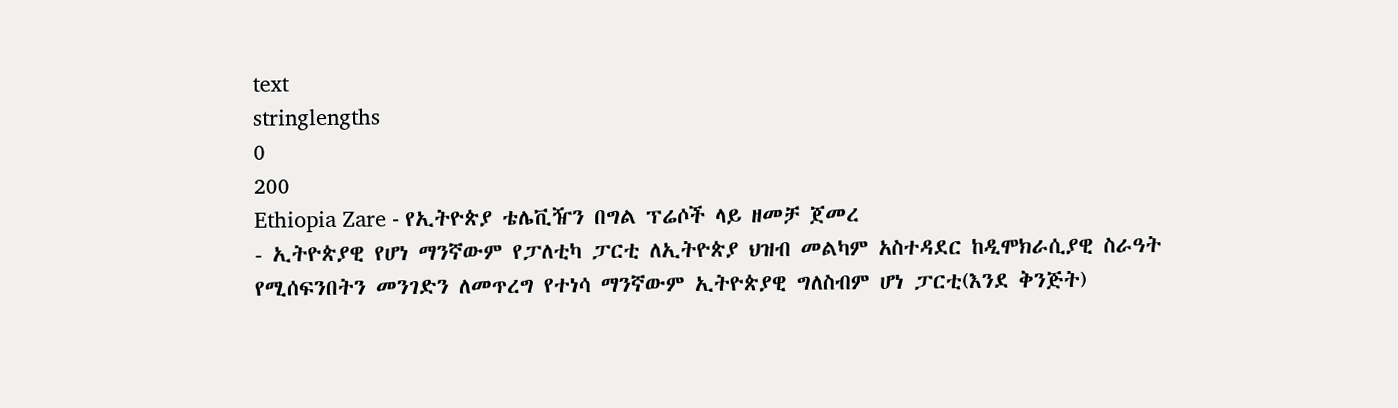text
stringlengths
0
200
Ethiopia Zare - የኢትዮጵያ ቴሌቪዥን በግል ፕሬሶች ላይ ዘመቻ ጀመረ
- ኢትዮጵያዊ የሆነ ማንኛውም የፓለቲካ ፓርቲ ለኢትዮጵያ ህዝብ መልካም አስተዳደር ከዲሞክራሲያዊ ስራዓት የሚሰፍንበትን መንገድን ለመጥረግ የተነሳ ማንኛውም ኢትዮጵያዊ ግለስብም ሆነ ፓርቲ(እንደ ቅንጅት)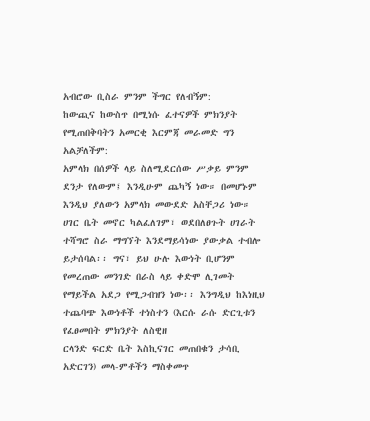አብሮው ቢስራ ምንም ችግር የለብኝም:
ከውጪና ከውስጥ በሚነሱ ፈተናዎች ምክንያት የሚጠበቅባትን አመርቂ እርምጃ መራመድ ግን አልቻለችም:
አምላክ በሰዎች ላይ ስለሚደርሰው ሥቃይ ምንም ደንታ የለውም፤ እንዲሁም ጨካኝ ነው። በመሆኑም እንዲህ ያለውን አምላክ መውደድ አስቸጋሪ ነው።
ሀገር ቤት መኖር ካልፈለገም፣ ወደበለፀጉት ሀገራት ተሻግሮ ስራ ማግኘት እንደማይሳነው ያውቃል ተብሎ ይታሰባል፡፡ ግና፣ ይህ ሁሉ እውነት ቢሆንም የመረጠው መንገድ በራስ ላይ ቀድሞ ሊገመት የማይችል አደጋ የሚጋብዝን ነው፡፡ እንግዲህ ከእነዚህ ተጨባጭ እውነቶች ተነስተን (እርሱ ራሱ ድርጊቱን የፈፀመበት ምክንያት ለስዊዘ
ርላንድ ፍርድ ቤት እስኪናገር መጠበቁን ታሳቢ አድርገን) መላ-ምቶችን ማስቀመጥ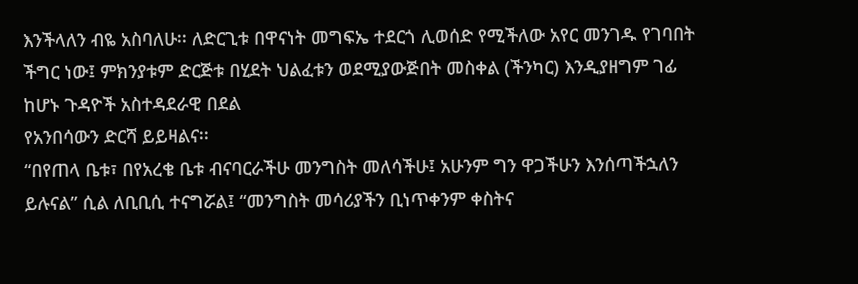እንችላለን ብዬ አስባለሁ፡፡ ለድርጊቱ በዋናነት መግፍኤ ተደርጎ ሊወሰድ የሚችለው አየር መንገዱ የገባበት ችግር ነው፤ ምክንያቱም ድርጅቱ በሂደት ህልፈቱን ወደሚያውጅበት መስቀል (ችንካር) እንዲያዘግም ገፊ ከሆኑ ጉዳዮች አስተዳደራዊ በደል
የአንበሳውን ድርሻ ይይዛልና፡፡
“በየጠላ ቤቱ፣ በየአረቄ ቤቱ ብናባርራችሁ መንግስት መለሳችሁ፤ አሁንም ግን ዋጋችሁን እንሰጣችኋለን ይሉናል” ሲል ለቢቢሲ ተናግሯል፤ “መንግስት መሳሪያችን ቢነጥቀንም ቀስትና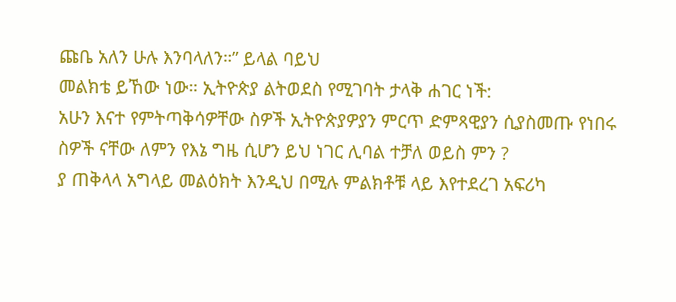ጩቤ አለን ሁሉ እንባላለን።” ይላል ባይህ
መልክቴ ይኸው ነው። ኢትዮጵያ ልትወደስ የሚገባት ታላቅ ሐገር ነች:
አሁን እናተ የምትጣቅሳዎቸው ስዎች ኢትዮጵያዎያን ምርጥ ድምጻዊያን ሲያስመጡ የነበሩ ስዎች ናቸው ለምን የእኔ ግዜ ሲሆን ይህ ነገር ሊባል ተቻለ ወይስ ምን ?
ያ ጠቅላላ አግላይ መልዕክት እንዲህ በሚሉ ምልክቶቹ ላይ እየተደረገ አፍሪካ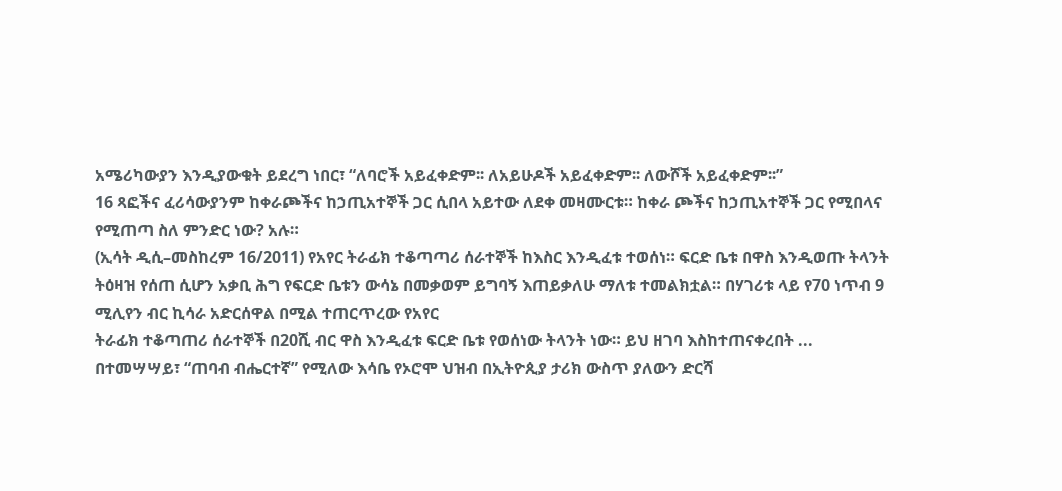አሜሪካውያን እንዲያውቁት ይደረግ ነበር፣ “ለባሮች አይፈቀድም፡፡ ለአይሁዶች አይፈቀድም፡፡ ለውሾች አይፈቀድም፡፡”
16 ጻፎችና ፈሪሳውያንም ከቀራጮችና ከኃጢአተኞች ጋር ሲበላ አይተው ለደቀ መዛሙርቱ። ከቀራ ጮችና ከኃጢአተኞች ጋር የሚበላና የሚጠጣ ስለ ምንድር ነው? አሉ።
(ኢሳት ዲሲ–መስከረም 16/2011) የአየር ትራፊክ ተቆጣጣሪ ሰራተኞች ከእስር እንዲፈቱ ተወሰነ። ፍርድ ቤቱ በዋስ እንዲወጡ ትላንት ትዕዛዝ የሰጠ ሲሆን አቃቢ ሕግ የፍርድ ቤቱን ውሳኔ በመቃወም ይግባኝ እጠይቃለሁ ማለቱ ተመልክቷል። በሃገሪቱ ላይ የ70 ነጥብ 9 ሚሊየን ብር ኪሳራ አድርሰዋል በሚል ተጠርጥረው የአየር
ትራፊክ ተቆጣጠሪ ሰራተኞች በ20ሺ ብር ዋስ እንዲፈቱ ፍርድ ቤቱ የወሰነው ትላንት ነው። ይህ ዘገባ እስከተጠናቀረበት ...
በተመሣሣይ፣ “ጠባብ ብሔርተኛ” የሚለው እሳቤ የኦሮሞ ህዝብ በኢትዮጲያ ታሪክ ውስጥ ያለውን ድርሻ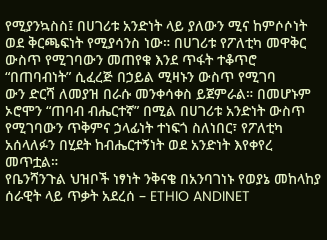የሚያንኳስስ፤ በሀገሪቱ አንድነት ላይ ያለውን ሚና ከምሶሶነት ወደ ቅርጫፍነት የሚያሳንስ ነው። በሀገሪቱ የፖለቲካ መዋቅር ውስጥ የሚገባውን መጠየቁ እንደ ጥፋት ተቆጥሮ “በጠባብነት” ሲፈረጅ በኃይል ሚዛኑን ውስጥ የሚገባ
ውን ድርሻ ለመያዝ በራሱ መንቀሳቀስ ይጀምራል። በመሆኑም ኦሮሞን “ጠባብ ብሔርተኛ” በሚል በሀገሪቱ አንድነት ውስጥ የሚገባውን ጥቅምና ኃላፊነት ተነፍጎ ስለነበር፣ የፖለቲካ አሰላለፉን በሂደት ከብሔርተኝነት ወደ አንድነት እየቀየረ መጥቷል።
የቤንሻንጉል ህዝቦች ነፃነት ንቅናቄ በአንባገነኑ የወያኔ መከላከያ ሰራዊት ላይ ጥቃት አደረሰ – ETHIO ANDINET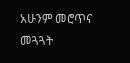አሁንም መሮጥና መጓጓት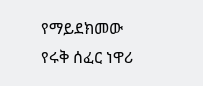የማይደክመው የሩቅ ሰፈር ነዋሪ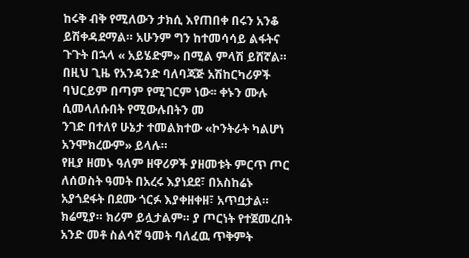ከሩቅ ብቅ የሚለውን ታክሲ እየጠበቀ በሩን አንቆ ይሽቀዳደማል። አሁንም ግን ከተመሳሳይ ልፋትና ጉጉት በኋላ « አይሄድም» በሚል ምላሽ ይሸኛል። በዚህ ጊዜ የአንዳንድ ባለባጃጅ አሽከርካሪዎች ባህርይም በጣም የሚገርም ነው፡፡ ቀኑን ሙሉ ሲመላለሱበት የሚውሉበትን መ
ንገድ በተለየ ሁኔታ ተመልክተው «ኮንትራት ካልሆነ አንሞክረውም» ይላሉ።
የዚያ ዘመኑ ዓለም ዘዋሪዎች ያዘመቱት ምርጥ ጦር ለሰወስት ዓመት በአረሩ እያነደደ፣ በአስከሬኑ አያጎደፋት በደሙ ጎርፉ እያቀዘቀዘ፣ አጥቧታል። ክሬሚያ። ክሪም ይሏታልም። ያ ጦርነት የተጀመረበት አንድ መቶ ስልሳኛ ዓመት ባለፈዉ ጥቅምት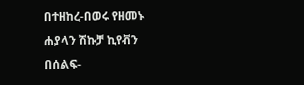በተዘከረ-በወሩ የዘመኑ ሐያላን ሽኩቻ ኪየቭን በሰልፍ-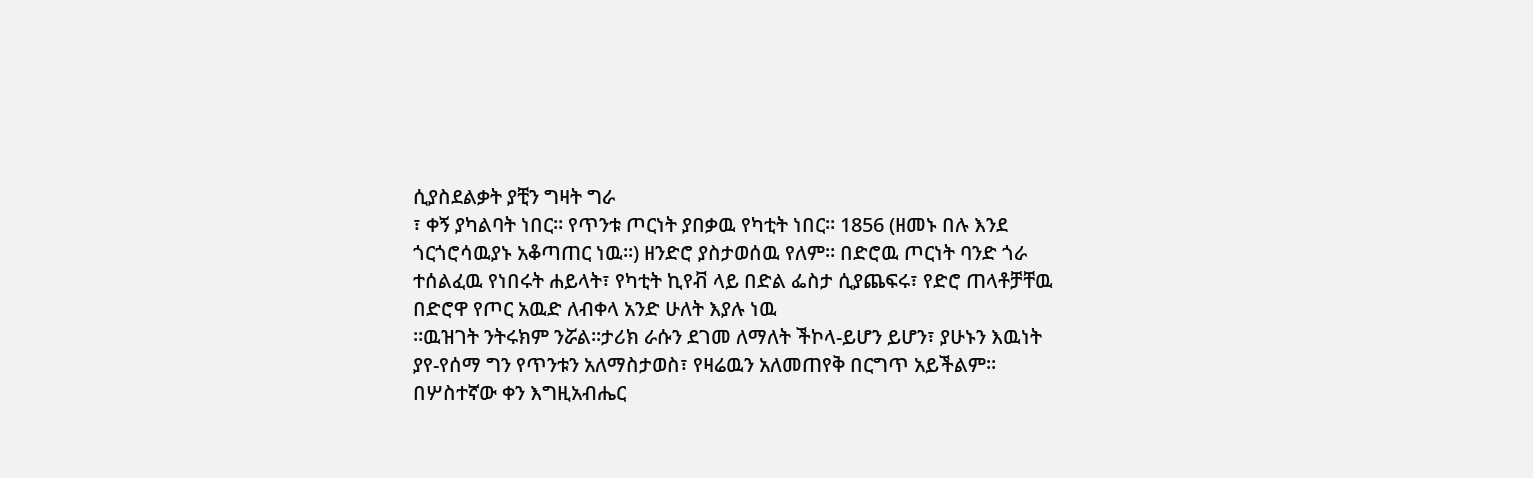ሲያስደልቃት ያቺን ግዛት ግራ
፣ ቀኝ ያካልባት ነበር። የጥንቱ ጦርነት ያበቃዉ የካቲት ነበር። 1856 (ዘመኑ በሉ እንደ ጎርጎሮሳዉያኑ አቆጣጠር ነዉ።) ዘንድሮ ያስታወሰዉ የለም። በድሮዉ ጦርነት ባንድ ጎራ ተሰልፈዉ የነበሩት ሐይላት፣ የካቲት ኪየቭ ላይ በድል ፌስታ ሲያጨፍሩ፣ የድሮ ጠላቶቻቸዉ በድሮዋ የጦር አዉድ ለብቀላ አንድ ሁለት እያሉ ነዉ
።ዉዝገት ንትሩክም ንሯል።ታሪክ ራሱን ደገመ ለማለት ችኮላ-ይሆን ይሆን፣ ያሁኑን እዉነት ያየ-የሰማ ግን የጥንቱን አለማስታወስ፣ የዛሬዉን አለመጠየቅ በርግጥ አይችልም።
በሦስተኛው ቀን እግዚአብሔር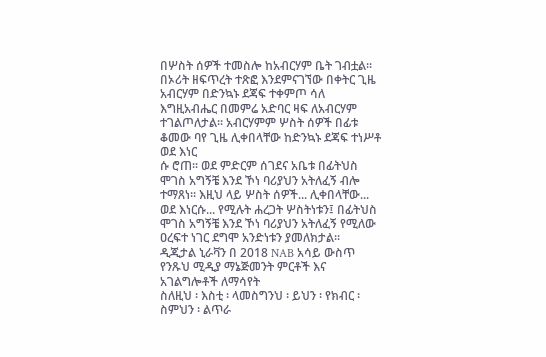በሦስት ሰዎች ተመስሎ ከአብርሃም ቤት ገብቷል፡፡ በኦሪት ዘፍጥረት ተጽፎ እንደምናገኘው በቀትር ጊዜ አብርሃም በድንኳኑ ደጃፍ ተቀምጦ ሳለ እግዚአብሔር በመምሬ አድባር ዛፍ ለአብርሃም ተገልጦለታል፡፡ አብርሃምም ሦስት ሰዎች በፊቱ ቆመው ባየ ጊዜ ሊቀበላቸው ከድንኳኑ ደጃፍ ተነሥቶ ወደ እነር
ሱ ሮጠ፡፡ ወደ ምድርም ሰገደና አቤቱ በፊትህስ ሞገስ አግኝቼ እንደ ኾነ ባሪያህን አትለፈኝ ብሎ ተማጸነ፡፡ እዚህ ላይ ሦስት ሰዎች... ሊቀበላቸው... ወደ እነርሱ... የሚሉት ሐረጋት ሦስትነቱን፤ በፊትህስ ሞገስ አግኝቼ እንደ ኾነ ባሪያህን አትለፈኝ የሚለው ዐረፍተ ነገር ደግሞ አንድነቱን ያመለክታል፡፡
ዲጂታል ኒራቫን በ 2018 NAB አሳይ ውስጥ የንጹህ ሚዲያ ማኔጅመንት ምርቶች እና አገልግሎቶች ለማሳየት
ስለዚህ ፡ እስቲ ፡ ላመስግንህ ፡ ይህን ፡ የክብር ፡ ስምህን ፡ ልጥራ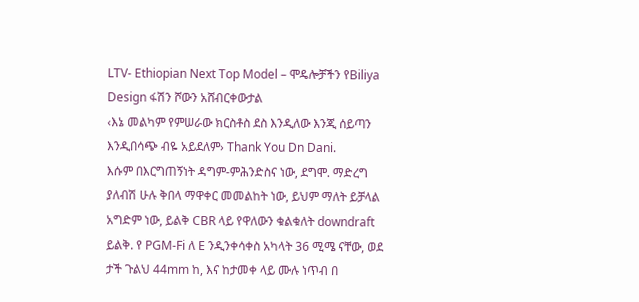LTV- Ethiopian Next Top Model – ሞዴሎቻችን የBiliya Design ፋሽን ሾውን አሸብርቀውታል
‹እኔ መልካም የምሠራው ክርስቶስ ደስ እንዲለው እንጂ ሰይጣን እንዲበሳጭ ብዬ አይደለም› Thank You Dn Dani.
እሱም በእርግጠኝነት ዳግም-ምሕንድስና ነው, ደግሞ. ማድረግ ያለብሽ ሁሉ ቅበላ ማዋቀር መመልከት ነው, ይህም ማለት ይቻላል አግድም ነው, ይልቅ CBR ላይ የዋለውን ቁልቁለት downdraft ይልቅ. የ PGM-Fi ለ E ንዲንቀሳቀስ አካላት 36 ሚሜ ናቸው, ወደ ታች ጉልህ 44mm ከ, እና ከታመቀ ላይ ሙሉ ነጥብ በ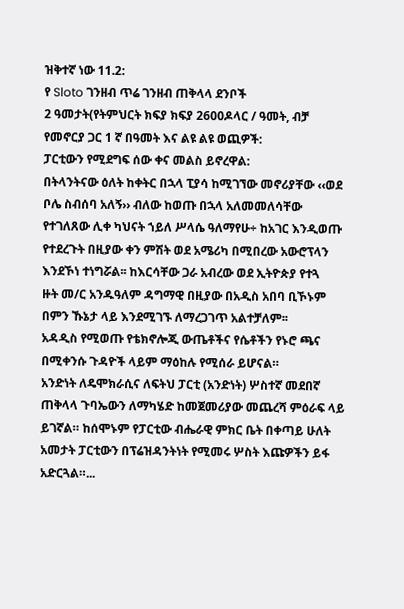ዝቅተኛ ነው 11.2:
የ Sloto ገንዘብ ጥሬ ገንዘብ ጠቅላላ ደንቦች
2 ዓመታት(የትምህርት ክፍያ ክፍያ 2600ዶላር / ዓመት, ብቻ የመኖርያ ጋር 1 ኛ በዓመት እና ልዩ ልዩ ወጪዎች:
ፓርቲውን የሚደግፍ ሰው ቀና መልስ ይኖረዋል:
በትላንትናው ዕለት ከቀትር በኋላ ፒያሳ ከሚገኘው መኖሪያቸው ‹‹ወደ ቦሌ ስብሰባ አለኝ›› ብለው ከወጡ በኋላ አለመመለሳቸው የተገለጸው ሊቀ ካህናት ኀይለ ሥላሴ ዓለማየሁ÷ ከአገር እንዲወጡ የተደረጉት በዚያው ቀን ምሽት ወደ አሜሪካ በሚበረው አውሮፕላን እንደኾነ ተነግሯል፡፡ ከእርሳቸው ጋራ አብረው ወደ ኢትዮጵያ የተጓ
ዙት መ/ር አንዱዓለም ዳግማዊ በዚያው በአዲስ አበባ ቢኾኑም በምን ኹኔታ ላይ እንደሚገኙ ለማረጋገጥ አልተቻለም፡፡
አዳዲስ የሚወጡ የቴክኖሎጂ ውጤቶችና የሴቶችን የኑሮ ጫና በሚቀንሱ ጉዳዮች ላይም ማዕከሉ የሚሰራ ይሆናል።
አንድነት ለዴሞክራሲና ለፍትህ ፓርቲ (አንድነት) ሦስተኛ መደበኛ ጠቅላላ ጉባኤውን ለማካሄድ ከመጀመሪያው መጨረሻ ምዕራፍ ላይ ይገኛል። ከሰሞኑም የፓርቲው ብሔራዊ ምክር ቤት በቀጣይ ሁለት አመታት ፓርቲውን በፕሬዝዳንትነት የሚመሩ ሦስት እጩዎችን ይፋ አድርጓል።...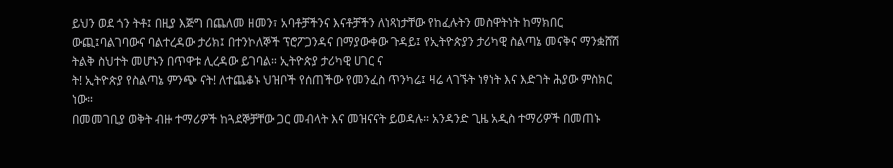ይህን ወደ ጎን ትቶ፤ በዚያ እጅግ በጨለመ ዘመን፣ አባቶቻችንና እናቶቻችን ለነጻነታቸው የከፈሉትን መስዋትነት ከማክበር ውጪ፤ባልገባውና ባልተረዳው ታሪክ፤ በተንኮለኞች ፕሮፖጋንዳና በማያውቀው ጉዳይ፤ የኢትዮጵያን ታሪካዊ ስልጣኔ መናቅና ማንቋሸሽ ትልቅ ስህተት መሆኑን በጥዋቱ ሊረዳው ይገባል። ኢትዮጵያ ታሪካዊ ሀገር ና
ት! ኢትዮጵያ የስልጣኔ ምንጭ ናት! ለተጨቆኑ ህዝቦች የሰጠችው የመንፈስ ጥንካሬ፤ ዛሬ ላገኙት ነፃነት እና እድገት ሕያው ምስክር ነው።
በመመገቢያ ወቅት ብዙ ተማሪዎች ከጓደኞቻቸው ጋር መብላት እና መዝናናት ይወዳሉ። አንዳንድ ጊዜ አዲስ ተማሪዎች በመጠኑ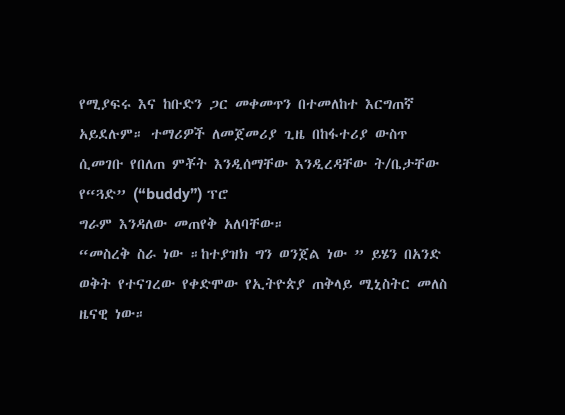የሚያፍሩ እና ከቡድን ጋር መቀመጥን በተመለከተ እርግጠኛ አይደሉም። ተማሪዎች ለመጀመሪያ ጊዜ በከፋተሪያ ውስጥ ሲመገቡ የበለጠ ምቾት እንዲሰማቸው እንዲረዳቸው ት/ቤታቸው የ“ጓድ” (“buddy”) ፕሮ
ግራም እንዳለው መጠየቅ አለባቸው።
“መስረቅ ስራ ነው ።ከተያዝክ ግን ወንጀል ነው ” ይሄን በአንድ ወቅት የተናገረው የቀድሞው የኢትዮጵያ ጠቅላይ ሚኒስትር መለስ ዜናዊ ነው።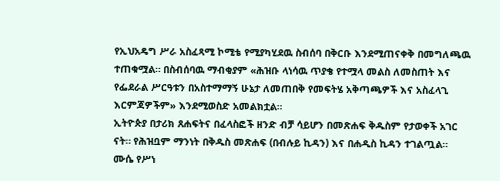የኢህአዴግ ሥራ አስፈጻሚ ኮሚቴ የሚያካሂደዉ ስብሰባ በቅርቡ እንደሚጠናቀቅ በመግለጫዉ ተጠቁሟል። በስብሰባዉ ማብቂያም «ሕዝቡ ላነሳዉ ጥያቄ የተሟላ መልስ ለመስጠት እና የፌደራል ሥርዓቱን በአስተማማኝ ሁኔታ ለመጠበቅ የመፍትሄ አቅጣጫዎች እና አስፈላጊ እርምጃዎችም» እንደሚወስድ አመልክቷል።
ኢትዮጵያ በታሪክ ጸሐፍትና በፈላስፎች ዘንድ ብቻ ሳይሆን በመጽሐፍ ቅዱስም የታወቀች አገር ናት። የሕዝቧም ማንነት በቅዱስ መጽሐፍ (በብሉይ ኪዳን) እና በሐዲስ ኪዳን ተገልጧል። ሙሴ የሥነ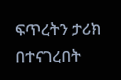ፍጥረትን ታሪክ በተናገረበት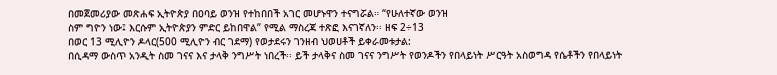በመጀመሪያው መጽሐፍ ኢትዮጵያ በዐባይ ወንዝ የተከበበች አገር መሆኑዋን ተናግሯል። “የሁለተኛው ወንዝ
ስም ግዮን ነው፤ እርሱም ኢትዮጵያን ምድር ይከበዋል” የሚል ማስረጃ ተጽፎ እናገኛለን፡፡ ዘፍ 2÷13
በወር 13 ሚሊዮን ዶላር(500 ሚሊዮን ብር ገደማ) የወታደሩን ገንዘብ ህወሀቶች ይቀራመቱታል:
በሲዳማ ውስጥ አንዲት ስመ ገናና እና ታላቅ ንግሥት ነበረች፡፡ ይች ታላቅና ስመ ገናና ንግሥት የወንዶችን የበላይነት ሥርዓት አስወግዳ የሴቶችን የበላይነት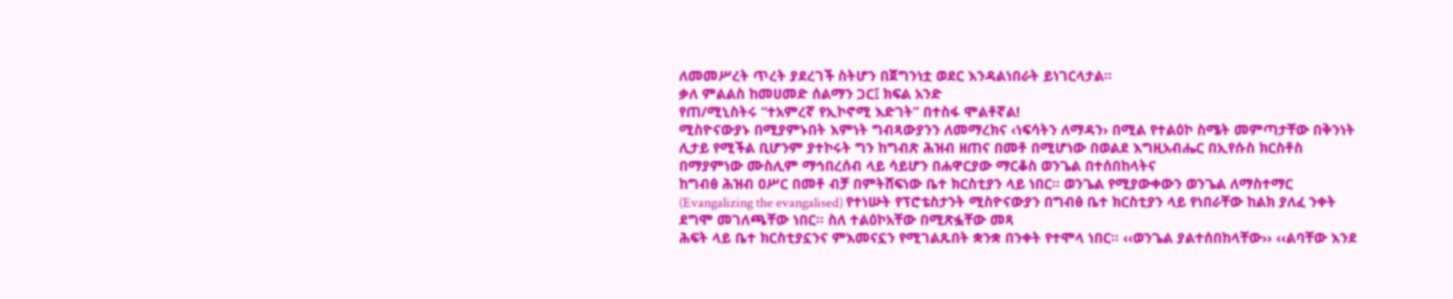ለመመሥረት ጥረት ያደረገች ስትሆን በጀግንነቷ ወደር እንዳልነበራት ይነገርላታል፡፡
ቃለ ምልልስ ከመሀመድ ሰልማን ጋር፤ ክፍል አንድ
የጠ/ሚኒስትሩ “ተአምረኛ የኢኮኖሚ እድገት” በተስፋ ሞልቶኛል!
ሚስዮናውያኑ በሚያምኑበት እምነት ግብጻውያንን ለመማረክና ‹ነፍሳትን ለማዳን› በሚል የተልዕኮ ስሜት መምጣታቸው በቅንነት ሊታይ የሚችል ቢሆንም ያተኮሩት ግን ከግብጽ ሕዝብ ዘጠና በመቶ በሚሆነው በወልደ እግዚአብሔር በኢየሱስ ክርስቶስ በማያምነው ሙስሊም ማኅበረሰብ ላይ ሳይሆን በሐዋርያው ማርቆስ ወንጌል በተሰበከላትና
ከግብፅ ሕዝብ ዐሥር በመቶ ብቻ በምትሸፍነው ቤተ ክርስቲያን ላይ ነበር፡፡ ወንጌል የሚያውቀውን ወንጌል ለማስተማር (Evangalizing the evangalised) የተነሡት የፕሮቴስታንት ሚስዮናውያን በግብፅ ቤተ ክርስቲያን ላይ የነበራቸው ከልክ ያለፈ ንቀት ደግሞ መገለጫቸው ነበር፡፡ ስለ ተልዕኮአቸው በሚጽፏቸው መጻ
ሕፍት ላይ ቤተ ክርስቲያኗንና ምእመናኗን የሚገልጹበት ቋንቋ በንቀት የተሞላ ነበር፡፡ ‹‹ወንጌል ያልተሰበከላቸው›› ‹‹ልባቸው እንደ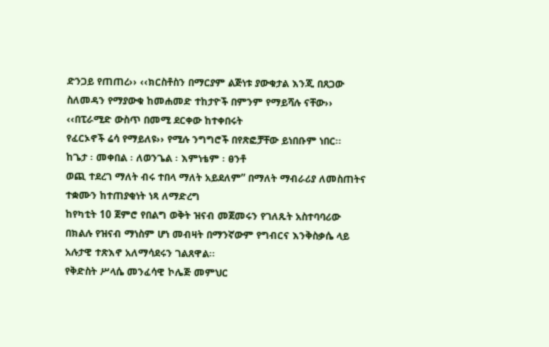ድንጋይ የጠጠረ›› ‹‹ክርስቶስን በማርያም ልጅነቱ ያውቁታል እንጂ በጸጋው ስለመዳን የማያውቁ ከመሐመድ ተከታዮች በምንም የማይሻሉ ናቸው›› ‹‹በፒራሚድ ውስጥ በመሚ ደርቀው ከተቀበሩት
የፈርኦኖች ሬሳ የማይለዩ›› የሚሉ ንግግሮች በየጽፎቻቸው ይነበቡም ነበር፡፡
ከጌታ ፡ መቀበል ፡ ለወንጌል ፡ እምነቴም ፡ ፀንቶ
ወጪ ተደረገ ማለት ብሩ ተበላ ማለት አይደለም” በማለት ማብራሪያ ለመስጠትና ተቋሙን ከተጠያቂነት ነጻ ለማድረግ
ከየካቲት 10 ጀምሮ የበልግ ወቅት ዝናብ መጀመሩን የገለጹት አስተባባሪው በክልሉ የዝናብ ማነስም ሆነ መብዛት በማንኛውም የግብርና እንቅስቃሴ ላይ አሉታዊ ተጽእኖ አለማሳደሩን ገልጸዋል፡፡
የቅድስት ሥላሴ መንፈሳዊ ኮሌጅ መምህር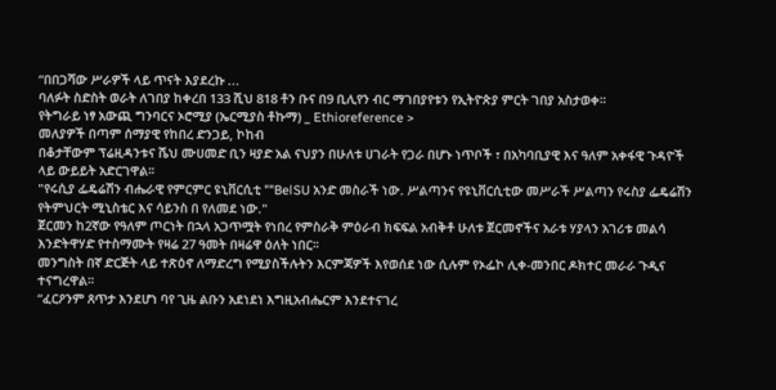“በበጋሻው ሥራዎች ላይ ጥናት እያደረኩ ...
ባለፉት ስድስት ወራት ለገበያ ከቀረበ 133 ሺህ 818 ቶን ቡና በ9 ቢሊየን ብር ማገበያየቱን የኢትዮጵያ ምርት ገበያ አስታወቀ።
የትግራይ ነፃ አውጪ ግንባርና ኦሮሚያ (ኤርሚያስ ቶኩማ) _ Ethioreference >
መለያዎች በጣም ሰማያዊ የከበረ ድንጋይ, ኮከብ
በቆታቸውም ፕሬዚዳንቱና ሼህ ሙሀመድ ቢን ዛያድ አል ናህያን በሁለቱ ሀገራት የጋራ በሆኑ ነጥቦች ፣ በአካባቢያዊ እና ዓለም አቀፋዊ ጉዳዮች ላይ ውይይት አድርገዋል፡፡
"የሩሲያ ፌዴሬሽን ብሔራዊ የምርምር ዩኒቨርሲቲ ""BelSU አንድ መስራች ነው. ሥልጣንና የዩኒቨርሲቲው መሥራች ሥልጣን የሩስያ ፌዴሬሽን የትምህርት ሚኒስቴር እና ሳይንስ በ የለመደ ነው."
ጀርመን ከ2ኛው የዓለም ጦርነት በኋላ አጋጥሟት የነበረ የምስራቅ ምዕራብ ክፍፍል አብቅቶ ሁለቱ ጀርመኖችና አራቱ ሃያላን አገሪቱ መልሳ እንድትዋሃድ የተስማሙት የዛሬ 27 ዓመት በዛሬዋ ዕለት ነበር፡፡
መንግስት በኛ ድርጅት ላይ ተጽዕኖ ለማድረግ የሚያስችሉትን እርምጃዎች እየወሰደ ነው ሲሉም የኦፌኮ ሊቀ-መንበር ዶክተር መራራ ጉዲና ተናግረዋል።
“ፈርዖንም ጸጥታ እንደሆነ ባየ ጊዜ ልቡን አደነደነ እግዚአብሔርም እንደተናገረ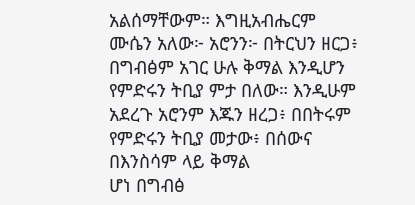አልሰማቸውም። እግዚአብሔርም ሙሴን አለው፦ አሮንን፦ በትርህን ዘርጋ፥ በግብፅም አገር ሁሉ ቅማል እንዲሆን የምድሩን ትቢያ ምታ በለው። እንዲሁም አደረጉ አሮንም እጁን ዘረጋ፥ በበትሩም የምድሩን ትቢያ መታው፥ በሰውና በእንስሳም ላይ ቅማል
ሆነ በግብፅ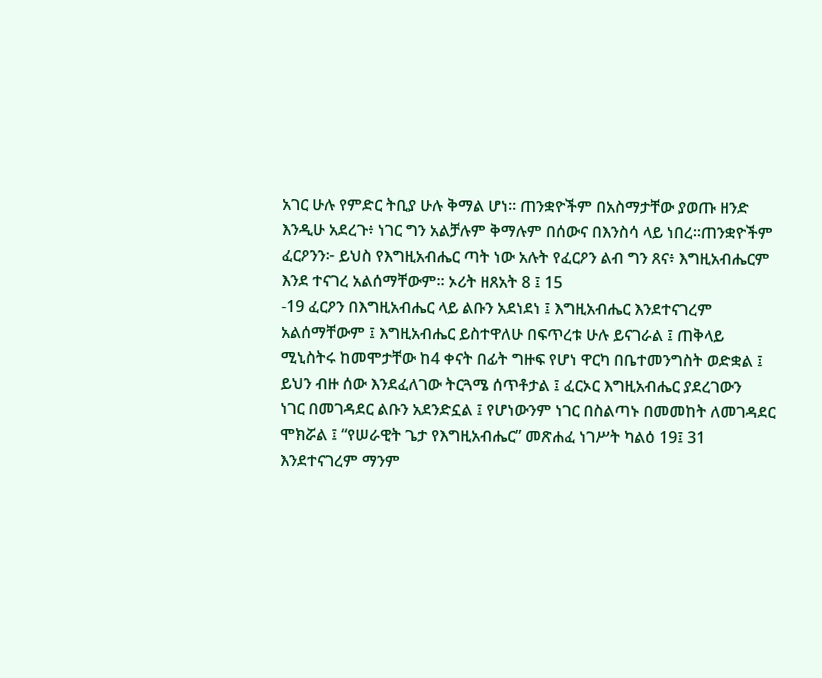አገር ሁሉ የምድር ትቢያ ሁሉ ቅማል ሆነ። ጠንቋዮችም በአስማታቸው ያወጡ ዘንድ እንዲሁ አደረጉ፥ ነገር ግን አልቻሉም ቅማሉም በሰውና በእንስሳ ላይ ነበረ።ጠንቋዮችም ፈርዖንን፦ ይህስ የእግዚአብሔር ጣት ነው አሉት የፈርዖን ልብ ግን ጸና፥ እግዚአብሔርም እንደ ተናገረ አልሰማቸውም። ኦሪት ዘጸአት 8 ፤ 15
-19 ፈርዖን በእግዚአብሔር ላይ ልቡን አደነደነ ፤ እግዚአብሔር እንደተናገረም አልሰማቸውም ፤ እግዚአብሔር ይስተዋለሁ በፍጥረቱ ሁሉ ይናገራል ፤ ጠቅላይ ሚኒስትሩ ከመሞታቸው ከ4 ቀናት በፊት ግዙፍ የሆነ ዋርካ በቤተመንግስት ወድቋል ፤ ይህን ብዙ ሰው እንደፈለገው ትርጓሜ ሰጥቶታል ፤ ፈርኦር እግዚአብሔር ያደረገውን
ነገር በመገዳደር ልቡን አደንድኗል ፤ የሆነውንም ነገር በስልጣኑ በመመከት ለመገዳደር ሞክሯል ፤ “የሠራዊት ጌታ የእግዚአብሔር” መጽሐፈ ነገሥት ካልዕ 19፤ 31 እንደተናገረም ማንም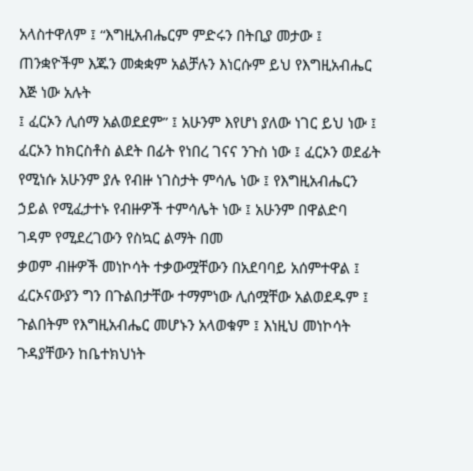አላስተዋለም ፤ “እግዚአብሔርም ምድሩን በትቢያ መታው ፤ ጠንቋዮችም እጁን መቋቋም አልቻሉን እነርሱም ይህ የእግዚአብሔር እጅ ነው አሉት
፤ ፈርኦን ሊሰማ አልወደደም” ፤ አሁንም እየሆነ ያለው ነገር ይህ ነው ፤ ፈርኦን ከክርስቶስ ልደት በፊት የነበረ ገናና ንጉስ ነው ፤ ፈርኦን ወደፊት የሚነሱ አሁንም ያሉ የብዙ ነገስታት ምሳሌ ነው ፤ የእግዚአብሔርን ኃይል የሚፈታተኑ የብዙዎች ተምሳሌት ነው ፤ አሁንም በዋልድባ ገዳም የሚደረገውን የስኳር ልማት በመ
ቃወም ብዙዎች መነኮሳት ተቃውሟቸውን በአደባባይ አሰምተዋል ፤ ፈርኦናውያን ግን በጉልበታቸው ተማምነው ሊሰሟቸው አልወደዱም ፤ ጉልበትም የእግዚአብሔር መሆኑን አላወቁም ፤ እነዚህ መነኮሳት ጉዳያቸውን ከቤተክህነት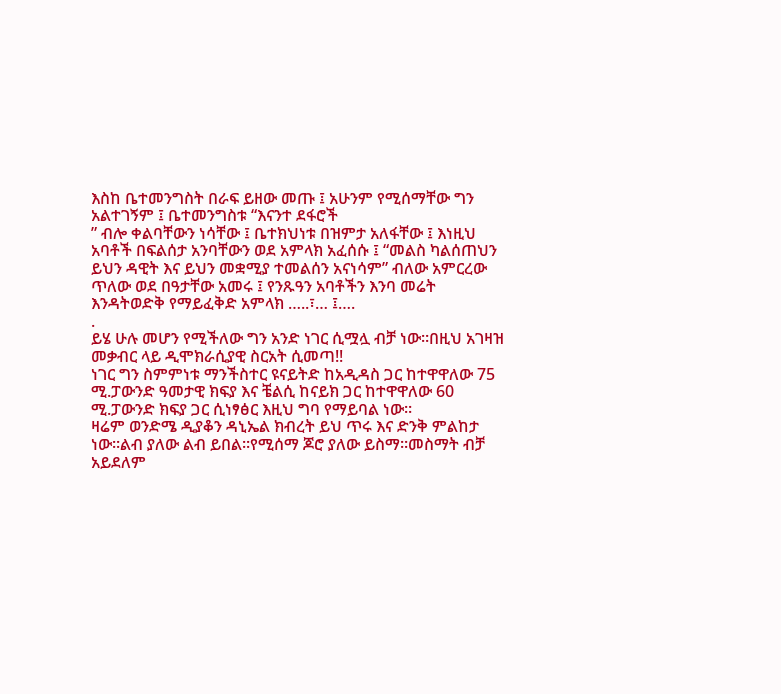እስከ ቤተመንግስት በራፍ ይዘው መጡ ፤ አሁንም የሚሰማቸው ግን አልተገኝም ፤ ቤተመንግስቱ “እናንተ ደፋሮች
” ብሎ ቀልባቸውን ነሳቸው ፤ ቤተክህነቱ በዝምታ አለፋቸው ፤ እነዚህ አባቶች በፍልሰታ አንባቸውን ወደ አምላክ አፈሰሱ ፤ “መልስ ካልሰጠህን ይህን ዳዊት እና ይህን መቋሚያ ተመልሰን አናነሳም” ብለው አምርረው ጥለው ወደ በዓታቸው አመሩ ፤ የንጹዓን አባቶችን እንባ መሬት እንዳትወድቅ የማይፈቅድ አምላክ …..፣… ፤….
.
ይሄ ሁሉ መሆን የሚችለው ግን አንድ ነገር ሲሟሏ ብቻ ነው።በዚህ አገዛዝ መቃብር ላይ ዲሞክራሲያዊ ስርአት ሲመጣ!!
ነገር ግን ስምምነቱ ማንችስተር ዩናይትድ ከአዲዳስ ጋር ከተዋዋለው 75 ሚ.ፓውንድ ዓመታዊ ክፍያ እና ቼልሲ ከናይክ ጋር ከተዋዋለው 60 ሚ.ፓውንድ ክፍያ ጋር ሲነፃፅር እዚህ ግባ የማይባል ነው።
ዛሬም ወንድሜ ዲያቆን ዳኒኤል ክብረት ይህ ጥሩ እና ድንቅ ምልከታ ነው፡፡ልብ ያለው ልብ ይበል፡፡የሚሰማ ጆሮ ያለው ይስማ፡፡መስማት ብቻ አይደለም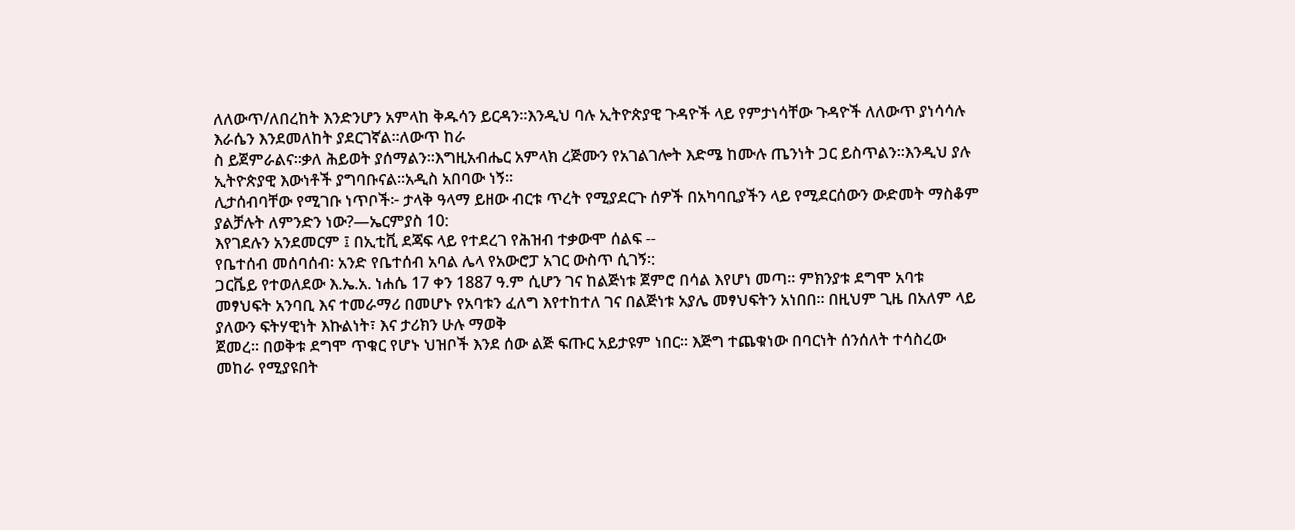ለለውጥ/ለበረከት እንድንሆን አምላከ ቅዱሳን ይርዳን፡፡እንዲህ ባሉ ኢትዮጵያዊ ጉዳዮች ላይ የምታነሳቸው ጉዳዮች ለለውጥ ያነሳሳሉ እራሴን እንደመለከት ያደርገኛል፡፡ለውጥ ከራ
ስ ይጀምራልና፡፡ቃለ ሕይወት ያሰማልን፡፡እግዚአብሔር አምላክ ረጅሙን የአገልገሎት እድሜ ከሙሉ ጤንነት ጋር ይስጥልን፡፡እንዲህ ያሉ ኢትዮጵያዊ እውነቶች ያግባቡናል፡፡አዲስ አበባው ነኝ፡፡
ሊታሰብባቸው የሚገቡ ነጥቦች፦ ታላቅ ዓላማ ይዘው ብርቱ ጥረት የሚያደርጉ ሰዎች በአካባቢያችን ላይ የሚደርሰውን ውድመት ማስቆም ያልቻሉት ለምንድን ነው?—ኤርምያስ 10:
እየገደሉን አንደመርም ፤ በኢቲቪ ደጃፍ ላይ የተደረገ የሕዝብ ተቃውሞ ሰልፍ --
የቤተሰብ መሰባሰብ፡ አንድ የቤተሰብ አባል ሌላ የአውሮፓ አገር ውስጥ ሲገኝ፡:
ጋርቬይ የተወለደው እ.ኤ.አ. ነሐሴ 17 ቀን 1887 ዓ.ም ሲሆን ገና ከልጅነቱ ጀምሮ በሳል እየሆነ መጣ። ምክንያቱ ደግሞ አባቱ መፃህፍት አንባቢ እና ተመራማሪ በመሆኑ የአባቱን ፈለግ እየተከተለ ገና በልጅነቱ አያሌ መፃህፍትን አነበበ። በዚህም ጊዜ በአለም ላይ ያለውን ፍትሃዊነት እኩልነት፣ እና ታሪክን ሁሉ ማወቅ
ጀመረ። በወቅቱ ደግሞ ጥቁር የሆኑ ህዝቦች እንደ ሰው ልጅ ፍጡር አይታዩም ነበር። እጅግ ተጨቁነው በባርነት ሰንሰለት ተሳስረው መከራ የሚያዩበት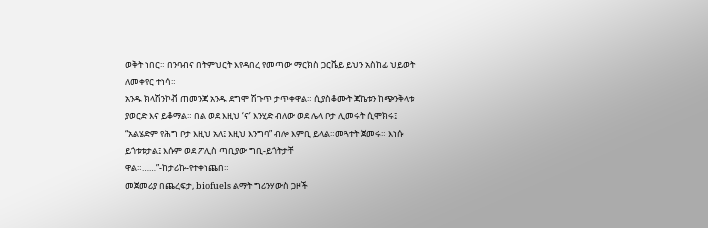ወቅት ነበር። በንባብና በትምህርት እየዳበረ የመጣው ማርክስ ጋርቬይ ይህን አስከፊ ህይወት ለመቀየር ተነሳ።
አንዱ ክላሽንኮቭ ጠመንጃ አንዱ ደግሞ ሽጉጥ ታጥቀዋል። ሲያስቆሙት ጃኬቱን ከጭንቅላቱ ያወርድ እና ይቆማል። በል ወደ እዚህ ‘ና’ እንሂድ ብለው ወደ ሌላ ቦታ ሊመሩት ሲሞክሩ፤ “አልሄድም የሕግ ቦታ እዚህ አለ፤ እዚህ እንግባ” ብሎ እምቢ ይላል።መጓተት ጀመሩ። እነሱ ይጎቱቱታል፤ እሱም ወደ ፖሊስ ጣቢያው ግቢ-ይጎትታቸ
ዋል።……”-ከታሪኩ-የተቀነጨበ።
መጀመሪያ በጨረፍታ, biofuels ልማት ግሪንሃውስ ጋዞች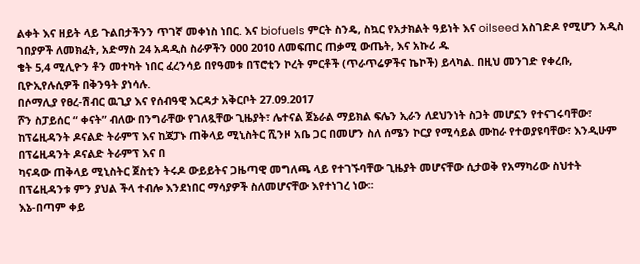ልቀት እና ዘይት ላይ ጉልበታችንን ጥገኛ መቀነስ ነበር. እና biofuels ምርት ስንዴ, ስኳር የአታክልት ዓይነት እና oilseed አስገድዶ የሚሆን አዲስ ገበያዎች ለመክፈት, አድማስ 24 አዳዲስ ስራዎችን 000 2010 ለመፍጠር ጠቃሚ ውጤት, እና አኩሪ ዱ
ቄት 5,4 ሚሊዮን ቶን መተካት ነበር ፈረንሳይ በየዓመቱ በፕሮቲን ኮረት ምርቶች (ጥራጥሬዎችና ኬኮች) ይላካል. በዚህ መንገድ የቀረቡ, ቢዮኢየሉሲዎች በቅንዓት ያነሳሉ.
በሶማሊያ የፀረ-ሽብር ዉጊያ እና የሰብዓዊ እርዳታ አቅርቦት 27.09.2017
ሾን ስፓይሰር “ ቀናት” ብለው በንግራቸው የገለጿቸው ጊዜያት፣ ሌተናል ጀኔራል ማይክል ፍሌን ኢራን ለደህንነት ስጋት መሆኗን የተናገሩባቸው፣ ከፕሬዚዳንት ዶናልድ ትራምፕ እና ከጃፓኑ ጠቅላይ ሚኒስትር ሺንዞ አቤ ጋር በመሆን ስለ ሰሜን ኮርያ የሚሳይል ሙከራ የተወያዩባቸው፣ እንዲሁም በፕሬዚዳንት ዶናልድ ትራምፕ እና በ
ካናዳው ጠቅላይ ሚኒስትር ጀስቲን ትሩዶ ውይይትና ጋዜጣዊ መግለጫ ላይ የተገኙባቸው ጊዜያት መሆናቸው ሲታወቅ የአማካሪው ስህተት በፕሬዚዳንቱ ምን ያህል ችላ ተብሎ እንደነበር ማሳያዎች ስለመሆናቸው እየተነገረ ነው፡፡
እኔ-በጣም ቀይ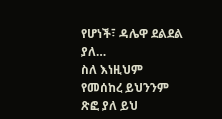የሆነች፣ ዳሌዋ ደልደል ያለ…
ስለ እነዚህም የመሰከረ ይህንንም ጽፎ ያለ ይህ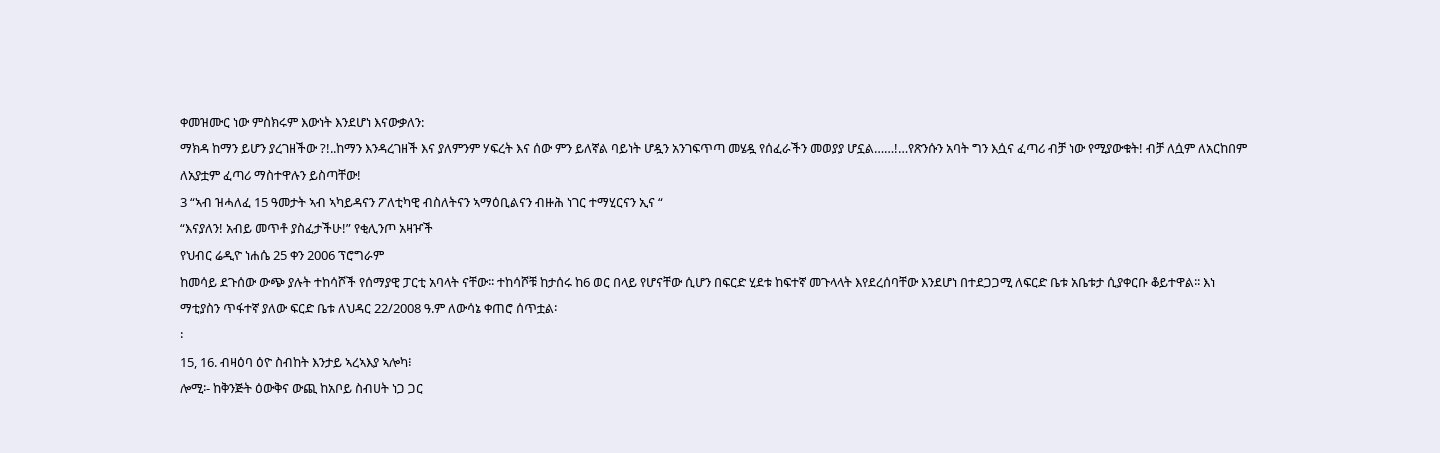ቀመዝሙር ነው ምስክሩም እውነት እንደሆነ እናውቃለን:
ማክዳ ከማን ይሆን ያረገዘችው ?!..ከማን እንዳረገዘች እና ያለምንም ሃፍረት እና ሰው ምን ይለኛል ባይነት ሆዷን አንገፍጥጣ መሄዷ የሰፈራችን መወያያ ሆኗል……!…የጽንሱን አባት ግን እሷና ፈጣሪ ብቻ ነው የሚያውቁት! ብቻ ለሷም ለአርከበም ለአያቷም ፈጣሪ ማስተዋሉን ይስጣቸው!
3 “ኣብ ዝሓለፈ 15 ዓመታት ኣብ ኣካይዳናን ፖለቲካዊ ብስለትናን ኣማዕቢልናን ብዙሕ ነገር ተማሂርናን ኢና “
“እናያለን! አብይ መጥቶ ያስፈታችሁ!” የቂሊንጦ አዛዦች
የህብር ሬዲዮ ነሐሴ 25 ቀን 2006 ፕሮግራም
ከመሳይ ደጉሰው ውጭ ያሉት ተከሳሾች የሰማያዊ ፓርቲ አባላት ናቸው፡፡ ተከሳሾቹ ከታሰሩ ከ6 ወር በላይ የሆናቸው ሲሆን በፍርድ ሂደቱ ከፍተኛ መጉላላት እየደረሰባቸው እንደሆነ በተደጋጋሚ ለፍርድ ቤቱ አቤቱታ ሲያቀርቡ ቆይተዋል፡፡ እነ ማቲያስን ጥፋተኛ ያለው ፍርድ ቤቱ ለህዳር 22/2008 ዓ.ም ለውሳኔ ቀጠሮ ሰጥቷል፡
፡
15, 16. ብዛዕባ ዕዮ ስብከት እንታይ ኣረኣእያ ኣሎካ፧
ሎሚ፡- ከቅንጅት ዕውቅና ውጪ ከአቦይ ስብሀት ነጋ ጋር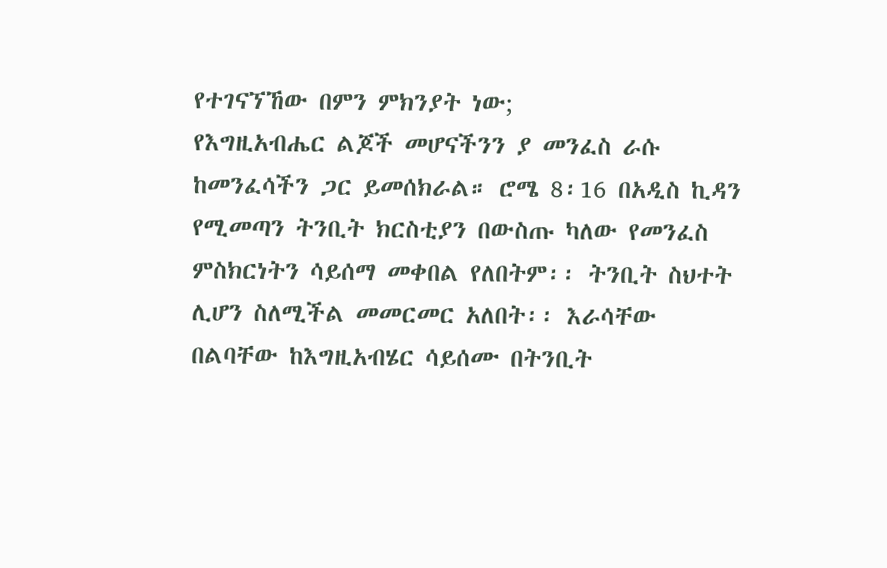የተገናኘኸው በምን ምክንያት ነው;
የእግዚአብሔር ልጆች መሆናችንን ያ መንፈስ ራሱ ከመንፈሳችን ጋር ይመሰክራል። ሮሜ 8፡16 በአዲስ ኪዳን የሚመጣን ትንቢት ክርስቲያን በውስጡ ካለው የመንፈስ ምስክርነትን ሳይሰማ መቀበል የለበትም፡፡ ትንቢት ስህተት ሊሆን ስለሚችል መመርመር አለበት፡፡ እራሳቸው በልባቸው ከእግዚአብሄር ሳይሰሙ በትንቢት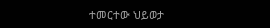ተመርተው ህይወታ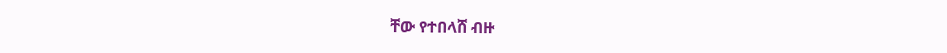ቸው የተበላሸ ብዙ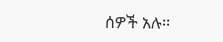ሰዎች አሉ፡፡